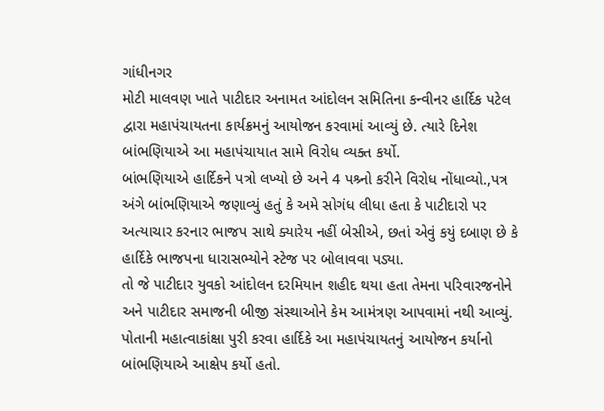ગાંધીનગર
મોટી માલવણ ખાતે પાટીદાર અનામત આંદોલન સમિતિના કન્વીનર હાર્દિક પટેલ દ્વારા મહાપંચાયતના કાર્યક્રમનું આયોજન કરવામાં આવ્યું છે. ત્યારે દિનેશ બાંભણિયાએ આ મહાપંચાયાત સામે વિરોધ વ્યક્ત કર્યો.
બાંભણિયાએ હાર્દિકને પત્રો લખ્યો છે અને 4 પશ્ર્નો કરીને વિરોધ નોંધાવ્યો.,પત્ર અંગે બાંભણિયાએ જણાવ્યું હતું કે અમે સોગંધ લીધા હતા કે પાટીદારો પર અત્યાચાર કરનાર ભાજપ સાથે ક્યારેય નહીં બેસીએ, છતાં એવું કયું દબાણ છે કે હાર્દિકે ભાજપના ધારાસભ્યોને સ્ટેજ પર બોલાવવા પડ્યા.
તો જે પાટીદાર યુવકો આંદોલન દરમિયાન શહીદ થયા હતા તેમના પરિવારજનોને અને પાટીદાર સમાજની બીજી સંસ્થાઓને કેમ આમંત્રણ આપવામાં નથી આવ્યું. પોતાની મહાત્વાકાંક્ષા પુરી કરવા હાર્દિકે આ મહાપંચાયતનું આયોજન કર્યાનો બાંભણિયાએ આક્ષેપ કર્યો હતો.